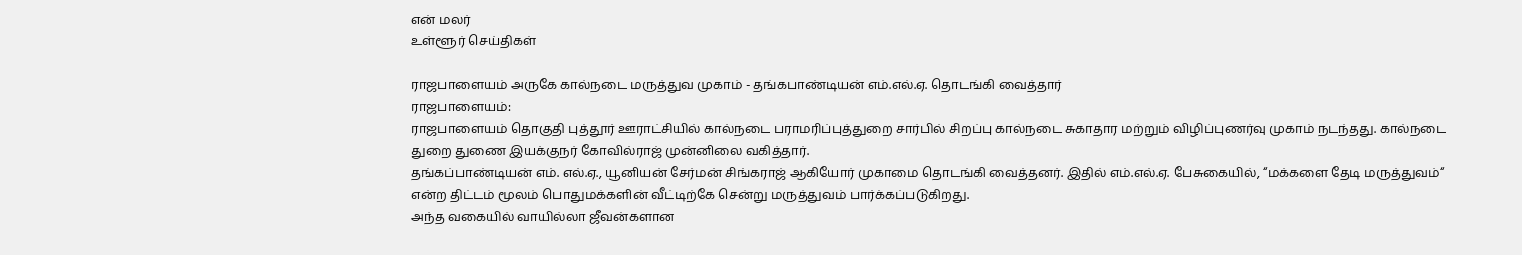என் மலர்
உள்ளூர் செய்திகள்

ராஜபாளையம் அருகே கால்நடை மருத்துவ முகாம் - தங்கபாண்டியன் எம்.எல்.ஏ. தொடங்கி வைத்தார்
ராஜபாளையம்:
ராஜபாளையம் தொகுதி புத்தூர் ஊராட்சியில் கால்நடை பராமரிப்புத்துறை சார்பில் சிறப்பு கால்நடை சுகாதார மற்றும் விழிப்புணர்வு முகாம் நடந்தது. கால்நடை துறை துணை இயக்குநர் கோவில்ராஜ் முன்னிலை வகித்தார்.
தங்கப்பாண்டியன் எம். எல்.ஏ., யூனியன் சேர்மன் சிங்கராஜ் ஆகியோர் முகாமை தொடங்கி வைத்தனர். இதில் எம்.எல்.ஏ. பேசுகையில், “மக்களை தேடி மருத்துவம்“ என்ற திட்டம் மூலம் பொதுமக்களின் வீட்டிற்கே சென்று மருத்துவம் பார்க்கப்படுகிறது.
அந்த வகையில் வாயில்லா ஜீவன்களான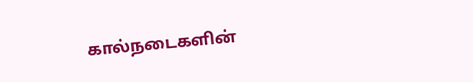கால்நடைகளின்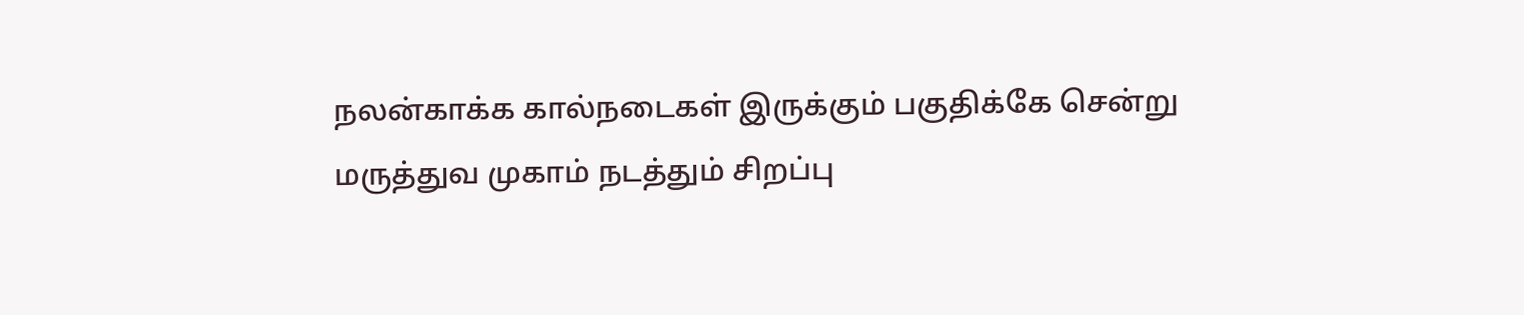நலன்காக்க கால்நடைகள் இருக்கும் பகுதிக்கே சென்று மருத்துவ முகாம் நடத்தும் சிறப்பு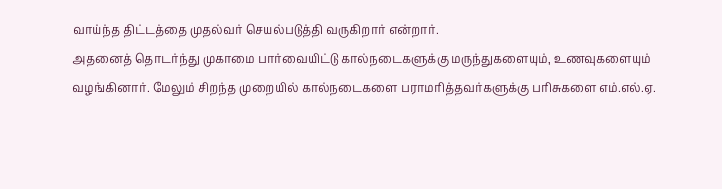வாய்ந்த திட்டத்தை முதல்வர் செயல்படுத்தி வருகிறார் என்றார்.
அதனைத் தொடர்ந்து முகாமை பார்வையிட்டு கால்நடைகளுக்கு மருந்துகளையும், உணவுகளையும் வழங்கினார். மேலும் சிறந்த முறையில் கால்நடைகளை பராமரித்தவர்களுக்கு பரிசுகளை எம்.எல்.ஏ.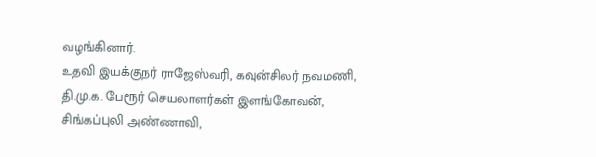வழங்கினார்.
உதவி இயக்குநர் ராஜேஸ்வரி, கவுன்சிலர் நவமணி, தி.மு.க. பேரூர் செயலாளர்கள் இளங்கோவன், சிங்கப்புலி அண்ணாவி,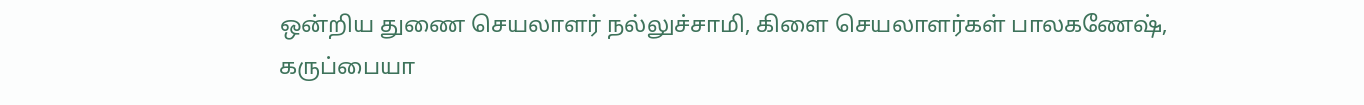ஒன்றிய துணை செயலாளர் நல்லுச்சாமி, கிளை செயலாளர்கள் பாலகணேஷ், கருப்பையா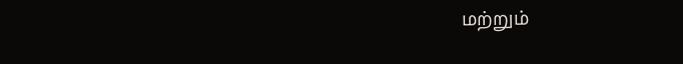மற்றும்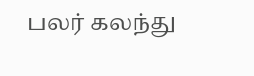பலர் கலந்து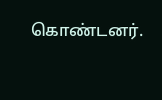கொண்டனர்.